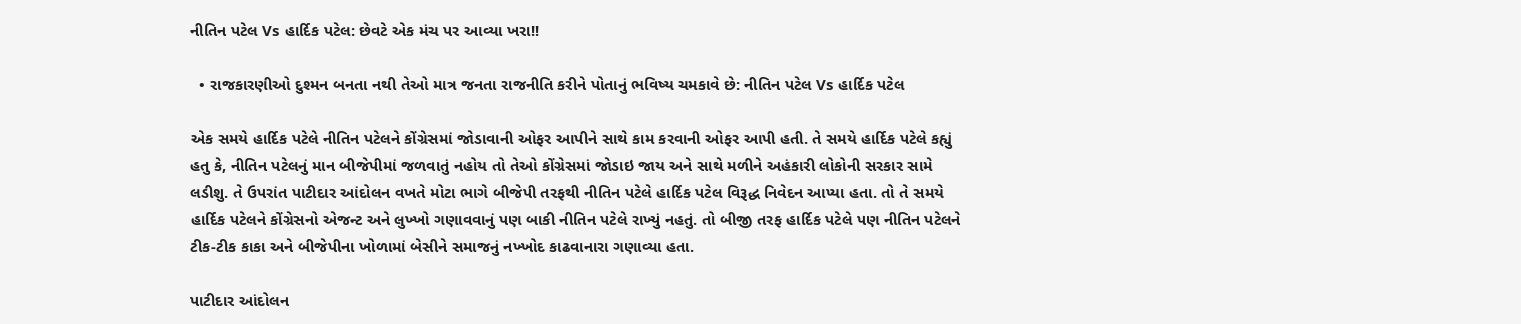નીતિન પટેલ Vs હાર્દિક પટેલ: છેવટે એક મંચ પર આવ્યા ખરા!!

  • રાજકારણીઓ દુશ્મન બનતા નથી તેઓ માત્ર જનતા રાજનીતિ કરીને પોતાનું ભવિષ્ય ચમકાવે છે: નીતિન પટેલ Vs હાર્દિક પટેલ

એક સમયે હાર્દિક પટેલે નીતિન પટેલને કોંગ્રેસમાં જોડાવાની ઓફર આપીને સાથે કામ કરવાની ઓફર આપી હતી. તે સમયે હાર્દિક પટેલે કહ્યું હતુ કે, નીતિન પટેલનું માન બીજેપીમાં જળવાતું નહોય તો તેઓ કોંગ્રેસમાં જોડાઇ જાય અને સાથે મળીને અહંકારી લોકોની સરકાર સામે લડીશુ. તે ઉપરાંત પાટીદાર આંદોલન વખતે મોટા ભાગે બીજેપી તરફથી નીતિન પટેલે હાર્દિક પટેલ વિરૂદ્ધ નિવેદન આપ્યા હતા. તો તે સમયે હાર્દિક પટેલને કોંગ્રેસનો એજન્ટ અને લુખ્ખો ગણાવવાનું પણ બાકી નીતિન પટેલે રાખ્યું નહતું. તો બીજી તરફ હાર્દિક પટેલે પણ નીતિન પટેલને ટીક-ટીક કાકા અને બીજેપીના ખોળામાં બેસીને સમાજનું નખ્ખોદ કાઢવાનારા ગણાવ્યા હતા.

પાટીદાર આંદોલન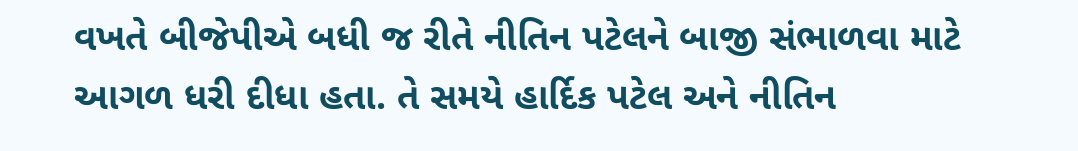વખતે બીજેપીએ બધી જ રીતે નીતિન પટેલને બાજી સંભાળવા માટે આગળ ધરી દીધા હતા. તે સમયે હાર્દિક પટેલ અને નીતિન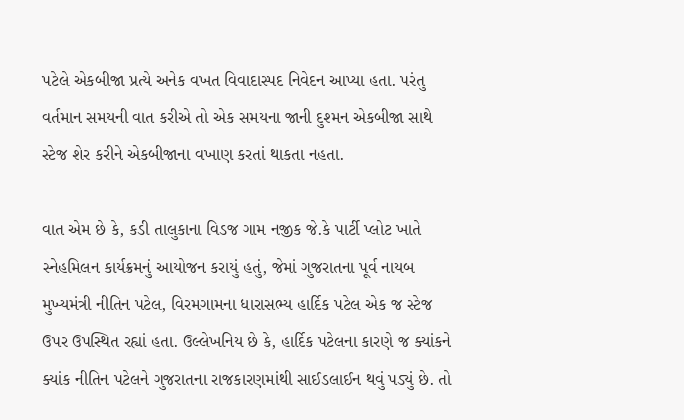પટેલે એકબીજા પ્રત્યે અનેક વખત વિવાદાસ્પદ નિવેદન આપ્યા હતા. પરંતુ વર્તમાન સમયની વાત કરીએ તો એક સમયના જાની દુશ્મન એકબીજા સાથે સ્ટેજ શેર કરીને એકબીજાના વખાણ કરતાં થાકતા નહતા.

વાત એમ છે કે, કડી તાલુકાના વિડજ ગામ નજીક જે.કે પાર્ટી પ્લોટ ખાતે સ્નેહમિલન કાર્યક્રમનું આયોજન કરાયું હતું, જેમાં ગુજરાતના પૂર્વ નાયબ મુખ્યમંત્રી નીતિન પટેલ, વિરમગામના ધારાસભ્ય હાર્દિક પટેલ એક જ સ્ટેજ ઉપર ઉપસ્થિત રહ્યાં હતા. ઉલ્લેખનિય છે કે, હાર્દિક પટેલના કારણે જ ક્યાંકને ક્યાંક નીતિન પટેલને ગુજરાતના રાજકારણમાંથી સાઈડલાઈન થવું પડ્યું છે. તો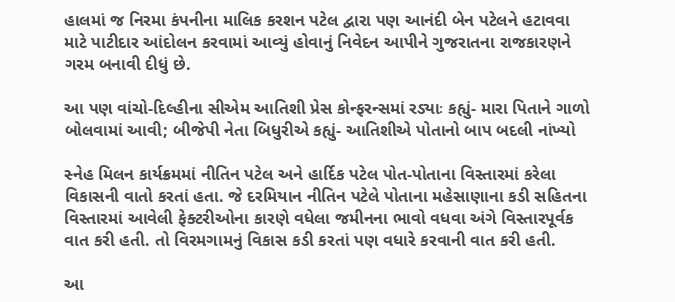હાલમાં જ નિરમા કંપનીના માલિક કરશન પટેલ દ્વારા પણ આનંદી બેન પટેલને હટાવવા માટે પાટીદાર આંદોલન કરવામાં આવ્યું હોવાનું નિવેદન આપીને ગુજરાતના રાજકારણને ગરમ બનાવી દીધું છે.

આ પણ વાંચો-દિલ્હીના સીએમ આતિશી પ્રેસ કોન્ફરન્સમાં રડ્યાઃ કહ્યું- મારા પિતાને ગાળો બોલવામાં આવી; બીજેપી નેતા બિધુરીએ કહ્યું- આતિશીએ પોતાનો બાપ બદલી નાંખ્યો

સ્નેહ મિલન કાર્યક્રમમાં નીતિન પટેલ અને હાર્દિક પટેલ પોત-પોતાના વિસ્તારમાં કરેલા વિકાસની વાતો કરતાં હતા. જે દરમિયાન નીતિન પટેલે પોતાના મહેસાણાના કડી સહિતના વિસ્તારમાં આવેલી ફેક્ટરીઓના કારણે વધેલા જમીનના ભાવો વધવા અંગે વિસ્તારપૂર્વક વાત કરી હતી. તો વિરમગામનું વિકાસ કડી કરતાં પણ વધારે કરવાની વાત કરી હતી.

આ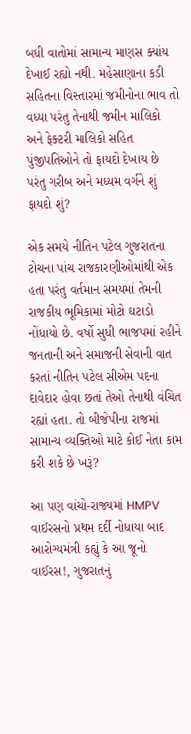બધી વાતોમાં સામાન્ય માણસ ક્યાંય દેખાઈ રહ્યો નથી. મહેસાણાના કડી સહિતના વિસ્તારમાં જમીનોના ભાવ તો વધ્યા પરંતુ તેનાથી જમીન માલિકો અને ફેક્ટરી માલિકો સહિત પુંજીપતિઓને તો ફાયદો દેખાય છે પરંતુ ગરીબ અને મધ્યમ વર્ગને શું ફાયદો શું?

એક સમયે નીતિન પટેલ ગુજરાતના ટોચના પાંચ રાજકારણીઓમાંથી એક હતા પરંતુ વર્તમાન સમયમાં તેમની રાજકીય ભૂમિકામાં મોટો ઘટાડો નોંધાયો છે. વર્ષો સુધી ભાજપમાં રહીને જનતાની અને સમાજની સેવાની વાત કરતાં નીતિન પટેલ સીએમ પદના દાવેદાર હોવા છતાં તેઓ તેનાથી વંચિત રહ્યાં હતા. તો બીજેપીના રાજમાં સામાન્ય વ્યક્તિઓ માટે કોઈ નેતા કામ કરી શકે છે ખરૂં?

આ પણ વાંચો-રાજ્યમાં HMPV વાઈરસનો પ્રથમ દર્દી નોધાયા બાદ આરોગ્યમંત્રી કહ્યું કે આ જૂનો વાઈરસ!, ગુજરાતનું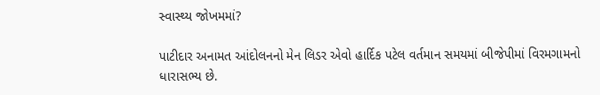સ્વાસ્થ્ય જોખમમાં?

પાટીદાર અનામત આંદોલનનો મેન લિડર એવો હાર્દિક પટેલ વર્તમાન સમયમાં બીજેપીમાં વિરમગામનો ધારાસભ્ય છે.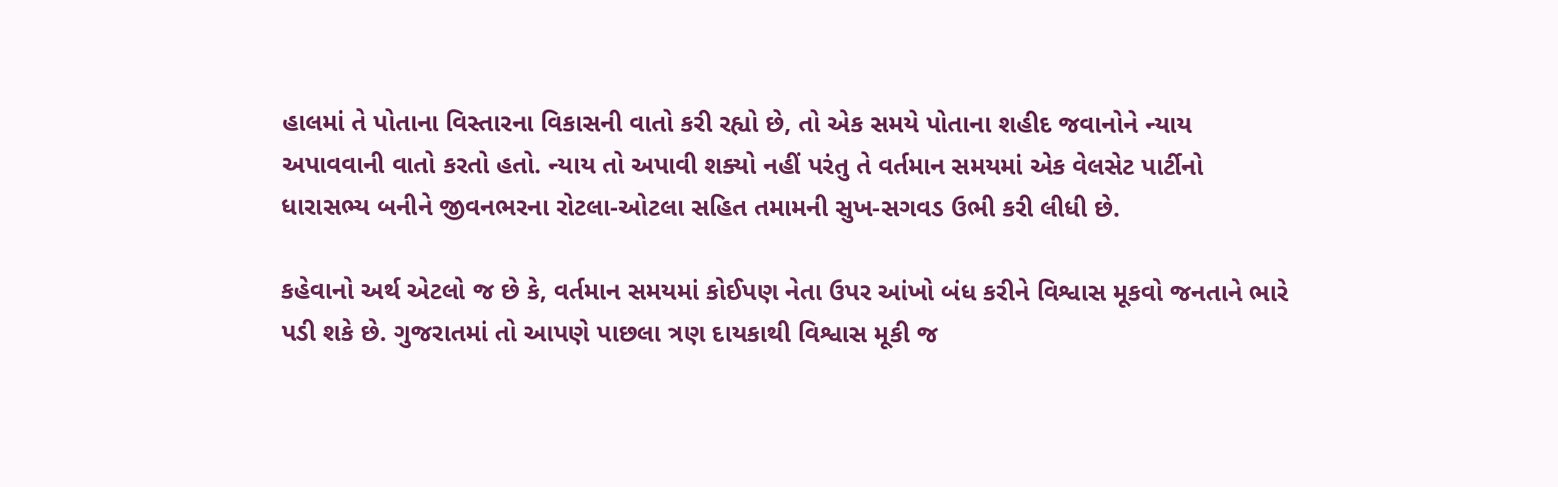હાલમાં તે પોતાના વિસ્તારના વિકાસની વાતો કરી રહ્યો છે, તો એક સમયે પોતાના શહીદ જવાનોને ન્યાય અપાવવાની વાતો કરતો હતો. ન્યાય તો અપાવી શક્યો નહીં પરંતુ તે વર્તમાન સમયમાં એક વેલસેટ પાર્ટીનો ધારાસભ્ય બનીને જીવનભરના રોટલા-ઓટલા સહિત તમામની સુખ-સગવડ ઉભી કરી લીધી છે.

કહેવાનો અર્થ એટલો જ છે કે, વર્તમાન સમયમાં કોઈપણ નેતા ઉપર આંખો બંધ કરીને વિશ્વાસ મૂકવો જનતાને ભારે પડી શકે છે. ગુજરાતમાં તો આપણે પાછલા ત્રણ દાયકાથી વિશ્વાસ મૂકી જ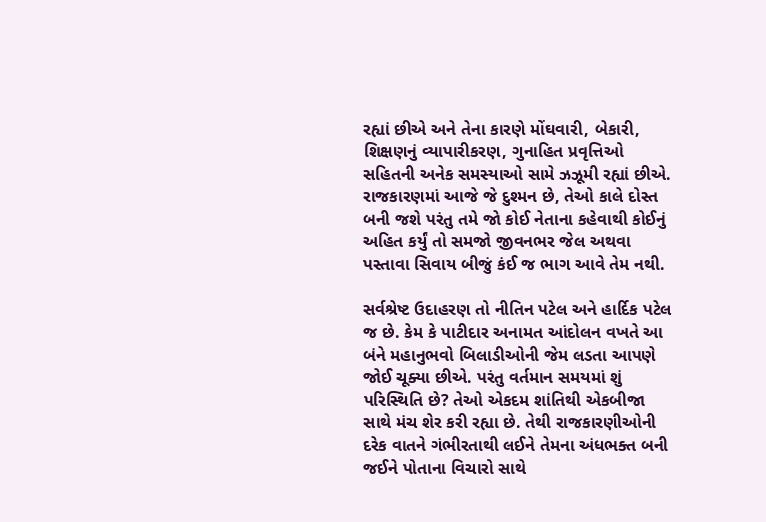રહ્યાં છીએ અને તેના કારણે મોંઘવારી, બેકારી, શિક્ષણનું વ્યાપારીકરણ, ગુનાહિત પ્રવૃત્તિઓ સહિતની અનેક સમસ્યાઓ સામે ઝઝૂમી રહ્યાં છીએ. રાજકારણમાં આજે જે દુશ્મન છે, તેઓ કાલે દોસ્ત બની જશે પરંતુ તમે જો કોઈ નેતાના કહેવાથી કોઈનું અહિત કર્યું તો સમજો જીવનભર જેલ અથવા પસ્તાવા સિવાય બીજું કંઈ જ ભાગ આવે તેમ નથી.

સર્વશ્રેષ્ટ ઉદાહરણ તો નીતિન પટેલ અને હાર્દિક પટેલ જ છે. કેમ કે પાટીદાર અનામત આંદોલન વખતે આ બંને મહાનુભવો બિલાડીઓની જેમ લડતા આપણે જોઈ ચૂક્યા છીએ. પરંતુ વર્તમાન સમયમાં શું પરિસ્થિતિ છે? તેઓ એકદમ શાંતિથી એકબીજા સાથે મંચ શેર કરી રહ્યા છે. તેથી રાજકારણીઓની દરેક વાતને ગંભીરતાથી લઈને તેમના અંધભક્ત બની જઈને પોતાના વિચારો સાથે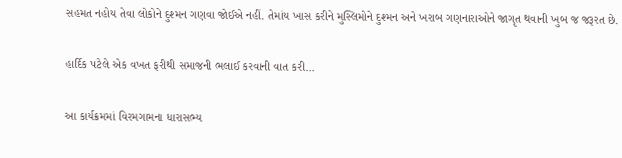સહમત નહોય તેવા લોકોને દુશ્મન ગણવા જોઈએ નહીં. તેમાંય ખાસ કરીને મુસ્લિમોને દુશ્મન અને ખરાબ ગણનારાઓને જાગૃત થવાની ખુબ જ જરૂરત છે.

હાર્દિક પટેલે એક વખત ફરીથી સમાજની ભલાઈ કરવાની વાત કરી…

આ કાર્યક્રમમાં વિરમગામના ધારાસભ્ય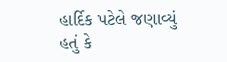હાર્દિક પટેલે જણાવ્યું હતું કે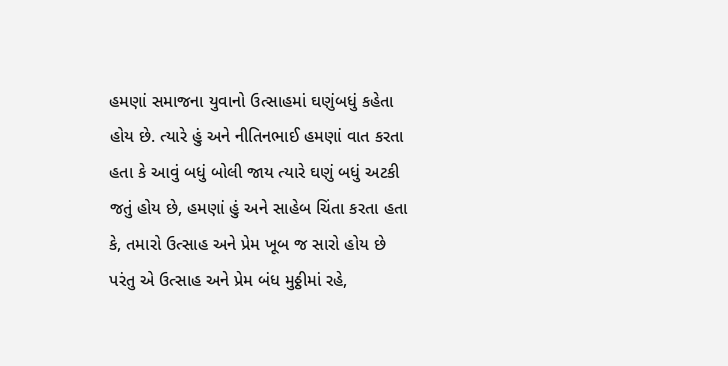હમણાં સમાજના યુવાનો ઉત્સાહમાં ઘણુંબધું કહેતા હોય છે. ત્યારે હું અને નીતિનભાઈ હમણાં વાત કરતા હતા કે આવું બધું બોલી જાય ત્યારે ઘણું બધું અટકી જતું હોય છે, હમણાં હું અને સાહેબ ચિંતા કરતા હતા કે, તમારો ઉત્સાહ અને પ્રેમ ખૂબ જ સારો હોય છે પરંતુ એ ઉત્સાહ અને પ્રેમ બંધ મુઠ્ઠીમાં રહે,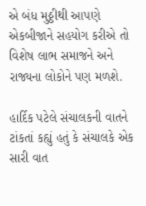એ બંધ મુઠ્ઠીથી આપણે એકબીજાને સહયોગ કરીએ તો વિશેષ લાભ સમાજને અને રાજ્યના લોકોને પણ મળશે.

હાર્દિક પટેલે સંચાલકની વાતને ટાંકતાં કહ્યું હતું કે સંચાલકે એક સારી વાત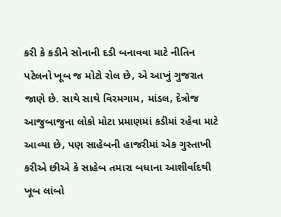કરી કે કડીને સોનાની દડી બનાવવા માટે નીતિન પટેલનો ખૂબ જ મોટો રોલ છે, એ આખું ગુજરાત જાણે છે. સાથે સાથે વિરમગામ, માંડલ, દેત્રોજ આજુબાજુના લોકો મોટા પ્રમાણમાં કડીમાં રહેવા માટે આવ્યા છે, પણ સાહેબની હાજરીમાં એક ગુસ્તાખી કરીએ છીએ કે સાહેબ તમારા બધાના આશીર્વાદથી ખૂબ લાંબો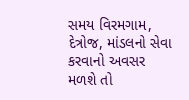સમય વિરમગામ, દેત્રોજ, માંડલનો સેવા કરવાનો અવસર મળશે તો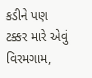કડીને પણ ટક્કર મારે એવું વિરમગામ,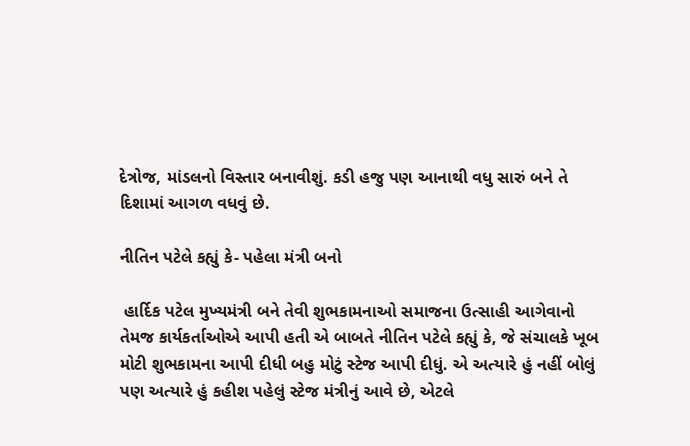દેત્રોજ, માંડલનો વિસ્તાર બનાવીશું. કડી હજુ પણ આનાથી વધુ સારું બને તે દિશામાં આગળ વધવું છે.

નીતિન પટેલે કહ્યું કે- પહેલા મંત્રી બનો

 હાર્દિક પટેલ મુખ્યમંત્રી બને તેવી શુભકામનાઓ સમાજના ઉત્સાહી આગેવાનો તેમજ કાર્યકર્તાઓએ આપી હતી એ બાબતે નીતિન પટેલે કહ્યું કે, જે સંચાલકે ખૂબ મોટી શુભકામના આપી દીધી બહુ મોટું સ્ટેજ આપી દીધું. એ અત્યારે હું નહીં બોલું પણ અત્યારે હું કહીશ પહેલું સ્ટેજ મંત્રીનું આવે છે, એટલે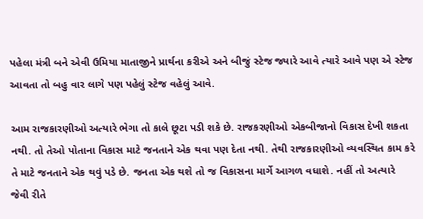પહેલા મંત્રી બને એવી ઉમિયા માતાજીને પ્રાર્થના કરીએ અને બીજું સ્ટેજ જ્યારે આવે ત્યારે આવે પણ એ સ્ટેજ આવતા તો બહુ વાર લાગે પણ પહેલું સ્ટેજ વહેલું આવે.

આમ રાજકારણીઓ અત્યારે ભેગા તો કાલે છૂટા પડી શકે છે. રાજકરણીઓ એકબીજાનો વિકાસ દેખી શકતા નથી. તો તેઓ પોતાના વિકાસ માટે જનતાને એક થવા પણ દેતા નથી. તેથી રાજકારણીઓ વ્યવસ્થિત કામ કરે તે માટે જનતાને એક થવું પડે છે. જનતા એક થશે તો જ વિકાસના માર્ગે આગળ વધાશે. નહીં તો અત્યારે જેવી રીતે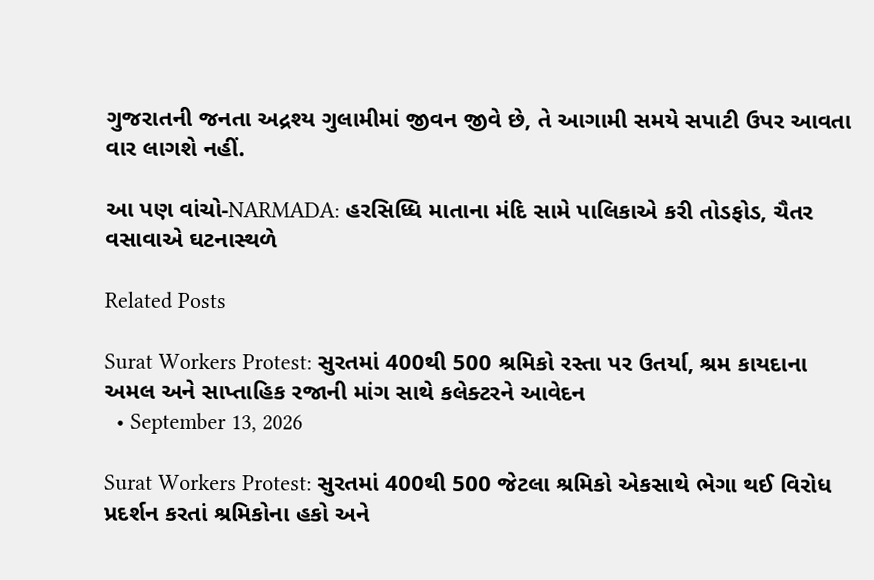ગુજરાતની જનતા અદ્રશ્ય ગુલામીમાં જીવન જીવે છે, તે આગામી સમયે સપાટી ઉપર આવતા વાર લાગશે નહીં.

આ પણ વાંચો-NARMADA: હરસિધ્ધિ માતાના મંદિ સામે પાલિકાએ કરી તોડફોડ, ચૈતર વસાવાએ ઘટનાસ્થળે

Related Posts

Surat Workers Protest: સુરતમાં 400થી 500 શ્રમિકો રસ્તા પર ઉતર્યા, શ્રમ કાયદાના અમલ અને સાપ્તાહિક રજાની માંગ સાથે કલેક્ટરને આવેદન
  • September 13, 2026

Surat Workers Protest: સુરતમાં 400થી 500 જેટલા શ્રમિકો એકસાથે ભેગા થઈ વિરોધ પ્રદર્શન કરતાં શ્રમિકોના હકો અને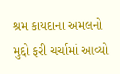શ્રમ કાયદાના અમલનો મુદ્દો ફરી ચર્ચામાં આવ્યો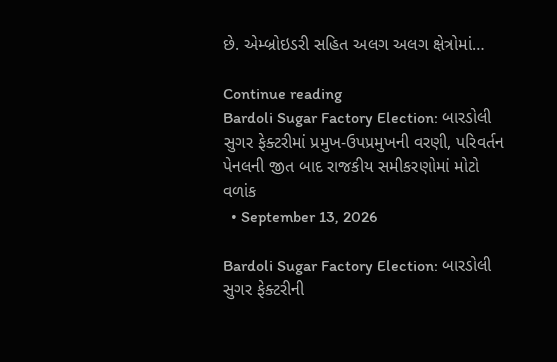છે. એમ્બ્રોઇડરી સહિત અલગ અલગ ક્ષેત્રોમાં…

Continue reading
Bardoli Sugar Factory Election: બારડોલી સુગર ફેક્ટરીમાં પ્રમુખ-ઉપપ્રમુખની વરણી, પરિવર્તન પેનલની જીત બાદ રાજકીય સમીકરણોમાં મોટો વળાંક
  • September 13, 2026

Bardoli Sugar Factory Election: બારડોલી સુગર ફેક્ટરીની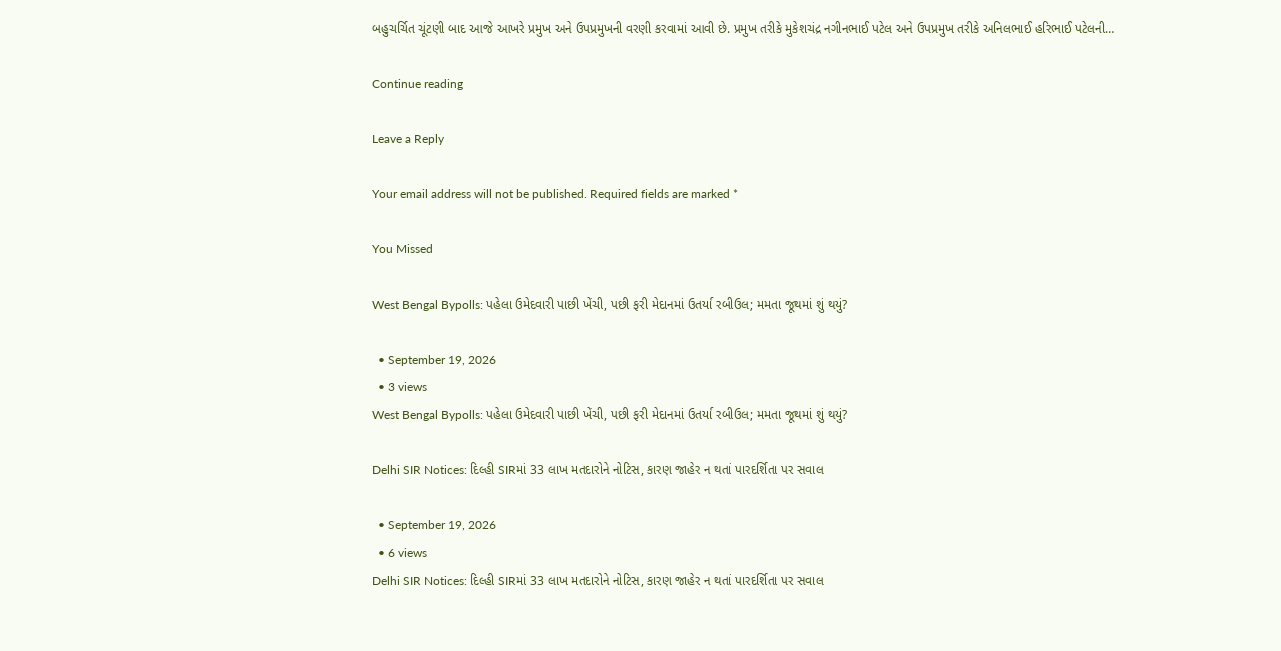બહુચર્ચિત ચૂંટણી બાદ આજે આખરે પ્રમુખ અને ઉપપ્રમુખની વરણી કરવામાં આવી છે. પ્રમુખ તરીકે મુકેશચંદ્ર નગીનભાઈ પટેલ અને ઉપપ્રમુખ તરીકે અનિલભાઈ હરિભાઈ પટેલની…

Continue reading

Leave a Reply

Your email address will not be published. Required fields are marked *

You Missed

West Bengal Bypolls: પહેલા ઉમેદવારી પાછી ખેંચી, પછી ફરી મેદાનમાં ઉતર્યા રબીઉલ; મમતા જૂથમાં શું થયું?

  • September 19, 2026
  • 3 views
West Bengal Bypolls: પહેલા ઉમેદવારી પાછી ખેંચી, પછી ફરી મેદાનમાં ઉતર્યા રબીઉલ; મમતા જૂથમાં શું થયું?

Delhi SIR Notices: દિલ્હી SIRમાં 33 લાખ મતદારોને નોટિસ, કારણ જાહેર ન થતાં પારદર્શિતા પર સવાલ

  • September 19, 2026
  • 6 views
Delhi SIR Notices: દિલ્હી SIRમાં 33 લાખ મતદારોને નોટિસ, કારણ જાહેર ન થતાં પારદર્શિતા પર સવાલ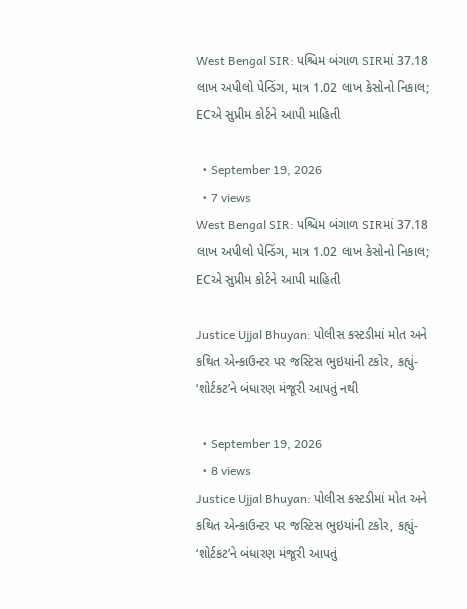West Bengal SIR: પશ્ચિમ બંગાળ SIRમાં 37.18 લાખ અપીલો પેન્ડિંગ, માત્ર 1.02 લાખ કેસોનો નિકાલ; ECએ સુપ્રીમ કોર્ટને આપી માહિતી

  • September 19, 2026
  • 7 views
West Bengal SIR: પશ્ચિમ બંગાળ SIRમાં 37.18 લાખ અપીલો પેન્ડિંગ, માત્ર 1.02 લાખ કેસોનો નિકાલ; ECએ સુપ્રીમ કોર્ટને આપી માહિતી

Justice Ujjal Bhuyan: પોલીસ કસ્ટડીમાં મોત અને કથિત એન્કાઉન્ટર પર જસ્ટિસ ભુઇયાંની ટકોર, કહ્યું- ‘શોર્ટકટ’ને બંધારણ મંજૂરી આપતું નથી

  • September 19, 2026
  • 8 views
Justice Ujjal Bhuyan: પોલીસ કસ્ટડીમાં મોત અને કથિત એન્કાઉન્ટર પર જસ્ટિસ ભુઇયાંની ટકોર, કહ્યું- ‘શોર્ટકટ’ને બંધારણ મંજૂરી આપતું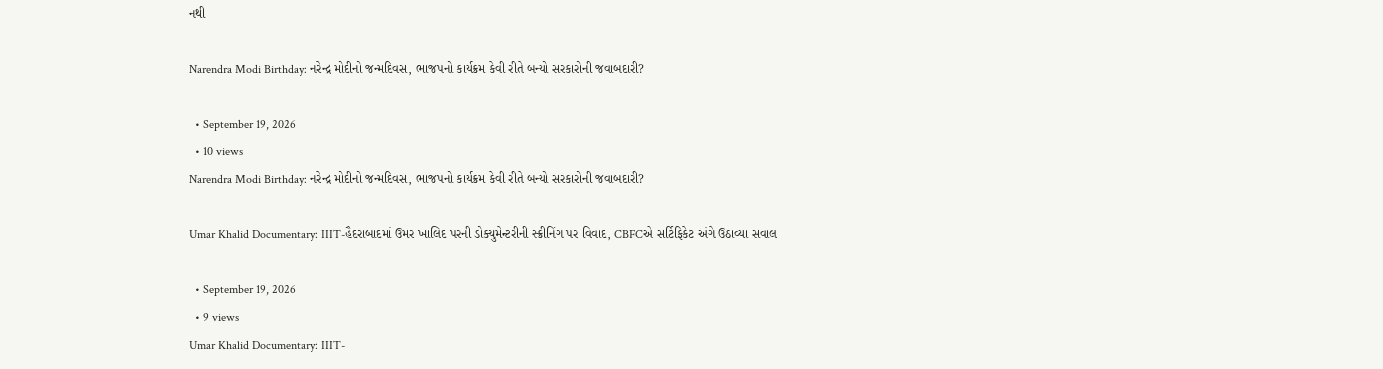નથી

Narendra Modi Birthday: નરેન્દ્ર મોદીનો જન્મદિવસ, ભાજપનો કાર્યક્રમ કેવી રીતે બન્યો સરકારોની જવાબદારી?

  • September 19, 2026
  • 10 views
Narendra Modi Birthday: નરેન્દ્ર મોદીનો જન્મદિવસ, ભાજપનો કાર્યક્રમ કેવી રીતે બન્યો સરકારોની જવાબદારી?

Umar Khalid Documentary: IIIT-હૈદરાબાદમાં ઉમર ખાલિદ પરની ડોક્યુમેન્ટરીની સ્ક્રીનિંગ પર વિવાદ, CBFCએ સર્ટિફિકેટ અંગે ઉઠાવ્યા સવાલ

  • September 19, 2026
  • 9 views
Umar Khalid Documentary: IIIT-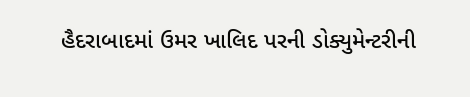હૈદરાબાદમાં ઉમર ખાલિદ પરની ડોક્યુમેન્ટરીની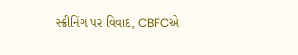સ્ક્રીનિંગ પર વિવાદ, CBFCએ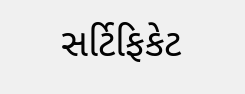સર્ટિફિકેટ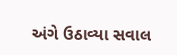અંગે ઉઠાવ્યા સવાલ